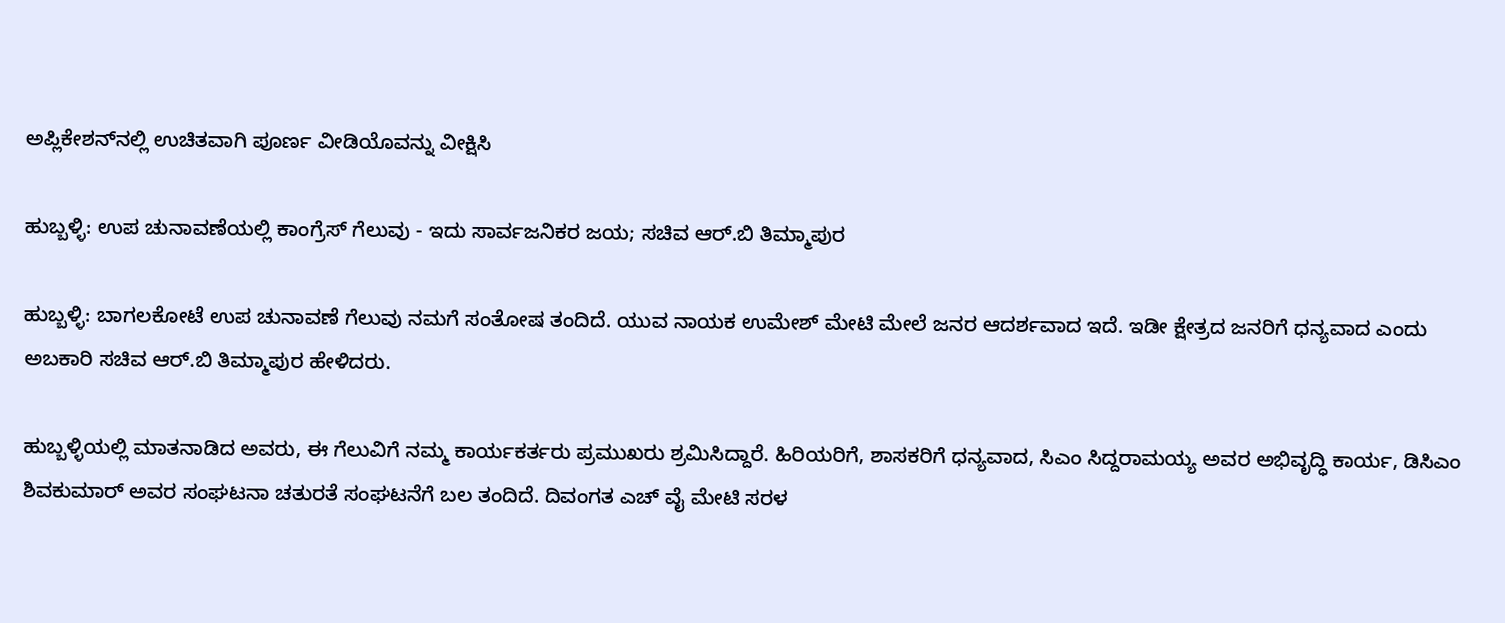ಅಪ್ಲಿಕೇಶನ್‌ನಲ್ಲಿ ಉಚಿತವಾಗಿ ಪೂರ್ಣ ವೀಡಿಯೊವನ್ನು ವೀಕ್ಷಿಸಿ

ಹುಬ್ಬಳ್ಳಿ: ಉಪ ಚುನಾವಣೆಯಲ್ಲಿ ಕಾಂಗ್ರೆಸ್ ಗೆಲುವು - ಇದು ಸಾರ್ವಜನಿಕರ ಜಯ; ಸಚಿವ ಆರ್.ಬಿ ತಿಮ್ಮಾಪುರ

ಹುಬ್ಬಳ್ಳಿ: ಬಾಗಲಕೋಟೆ ಉಪ ಚುನಾವಣೆ ಗೆಲುವು ನಮಗೆ ಸಂತೋಷ ತಂದಿದೆ. ಯುವ ನಾಯಕ ಉಮೇಶ್ ಮೇಟಿ ಮೇಲೆ ಜನರ ಆದರ್ಶವಾದ ಇದೆ. ಇಡೀ ಕ್ಷೇತ್ರದ ಜನರಿಗೆ ಧನ್ಯವಾದ ಎಂದು ಅಬಕಾರಿ ಸಚಿವ ಆರ್.ಬಿ‌ ತಿಮ್ಮಾಪುರ ಹೇಳಿದರು.

ಹುಬ್ಬಳ್ಳಿಯಲ್ಲಿ ಮಾತನಾಡಿದ ಅವರು, ಈ ಗೆಲುವಿಗೆ ನಮ್ಮ ಕಾರ್ಯಕರ್ತರು ಪ್ರಮುಖರು ಶ್ರಮಿಸಿದ್ದಾರೆ. ಹಿರಿಯರಿಗೆ, ಶಾಸಕರಿಗೆ ಧನ್ಯವಾದ, ಸಿಎಂ ಸಿದ್ದರಾಮಯ್ಯ ಅವರ ಅಭಿವೃದ್ಧಿ ಕಾರ್ಯ, ಡಿಸಿಎಂ ಶಿವಕುಮಾರ್ ಅವರ ‌ಸಂಘಟನಾ ಚತುರತೆ ಸಂಘಟನೆಗೆ ಬಲ ತಂದಿದೆ. ದಿವಂಗತ ಎಚ್ ವೈ ಮೇಟಿ ಸರಳ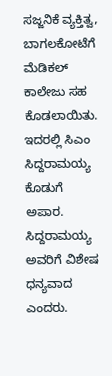ಸಜ್ಜನಿಕೆ ವ್ಯಕ್ತಿತ್ವ, ಬಾಗಲಕೋಟೆಗೆ ಮೆಡಿಕಲ್ ಕಾಲೇಜು ಸಹ ಕೊಡಲಾಯಿತು. ಇದರಲ್ಲಿ ಸಿಎಂ ಸಿದ್ದರಾಮಯ್ಯ ಕೊಡುಗೆ ಅಪಾರ. ಸಿದ್ದರಾಮಯ್ಯ ಅವರಿಗೆ ವಿಶೇಷ ಧನ್ಯವಾದ ಎಂದರು.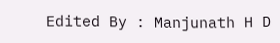Edited By : Manjunath H D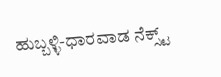ಹುಬ್ಬಳ್ಳಿ-ಧಾರವಾಡ ನೆಕ್ಸ್ಟ್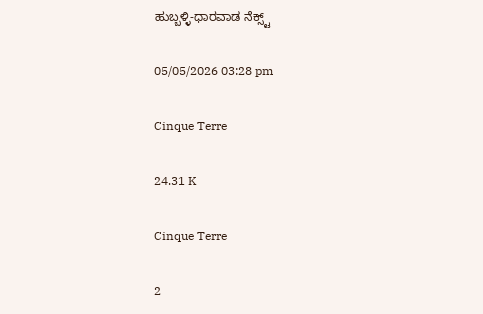ಹುಬ್ಬಳ್ಳಿ-ಧಾರವಾಡ ನೆಕ್ಸ್ಟ್

05/05/2026 03:28 pm

Cinque Terre

24.31 K

Cinque Terre

2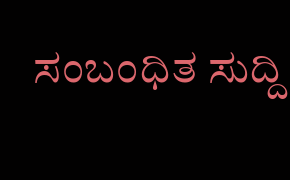ಸಂಬಂಧಿತ ಸುದ್ದಿ